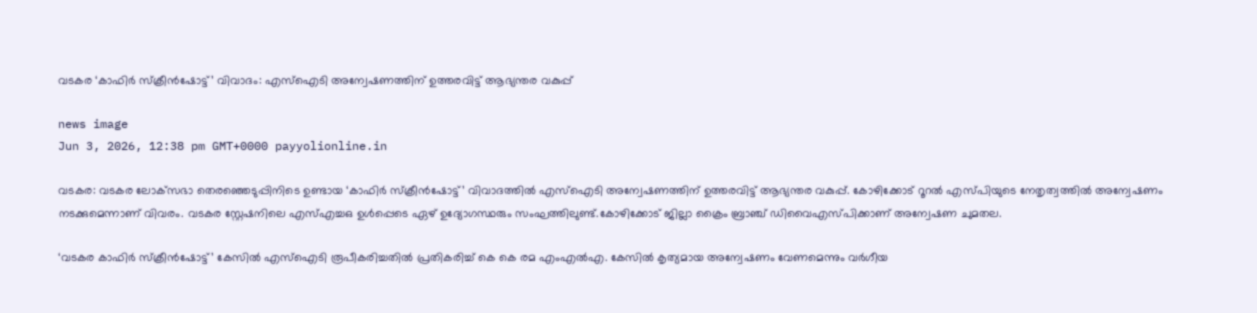വടകര ‘കാഫിർ സ്ക്രീൻഷോട്ട്’ വിവാദം: എസ്ഐടി അന്വേഷണത്തിന് ഉത്തരവിട്ട് ആഭ്യന്തര വകുപ്പ്

news image
Jun 3, 2026, 12:38 pm GMT+0000 payyolionline.in

വടകര: വടകര ലോക്‌സഭാ തെരഞ്ഞെടുപ്പിനിടെ ഉണ്ടായ ‘കാഫിർ സ്ക്രീൻഷോട്ട്’ വിവാദത്തിൽ എസ്ഐടി അന്വേഷണത്തിന് ഉത്തരവിട്ട് ആഭ്യന്തര വകുപ്പ്. കോഴിക്കോട് റൂറൽ എസ്പിയുടെ നേതൃത്വത്തിൽ അന്വേഷണം നടക്കുമെന്നാണ് വിവരം. വടകര സ്റ്റേഷനിലെ എസ്എച്ചഒ ഉൾപ്പെടെ ഏഴ് ഉദ്യോഗസ്ഥരും സംഘത്തിലുണ്ട്.കോഴിക്കോട് ജില്ലാ ക്രൈം ബ്രാഞ്ച് ഡിവൈഎസ്പിക്കാണ് അന്വേഷണ ചുമതല.

‘വടകര കാഫിർ സ്ക്രീൻഷോട്ട്’ കേസിൽ എസ്ഐടി രൂപീകരിച്ചതിൽ പ്രതികരിച്ച് കെ കെ രമ എംഎൽഎ. കേസിൽ കൃത്യമായ അന്വേഷണം വേണമെന്നും വർഗീയ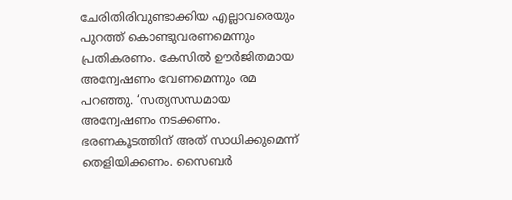ചേരിതിരിവുണ്ടാക്കിയ എല്ലാവരെയും പുറത്ത് കൊണ്ടുവരണമെന്നും പ്രതികരണം. കേസിൽ ഊർജിതമായ അന്വേഷണം വേണമെന്നും രമ പറഞ്ഞു. ‘സത്യസന്ധമായ അന്വേഷണം നടക്കണം. ഭരണകൂടത്തിന് അത് സാധിക്കുമെന്ന് തെളിയിക്കണം. സൈബർ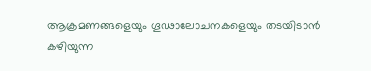ആക്രമണങ്ങളെയും ഗൂഢാലോചനകളെയും തടയിടാൻ കഴിയുന്ന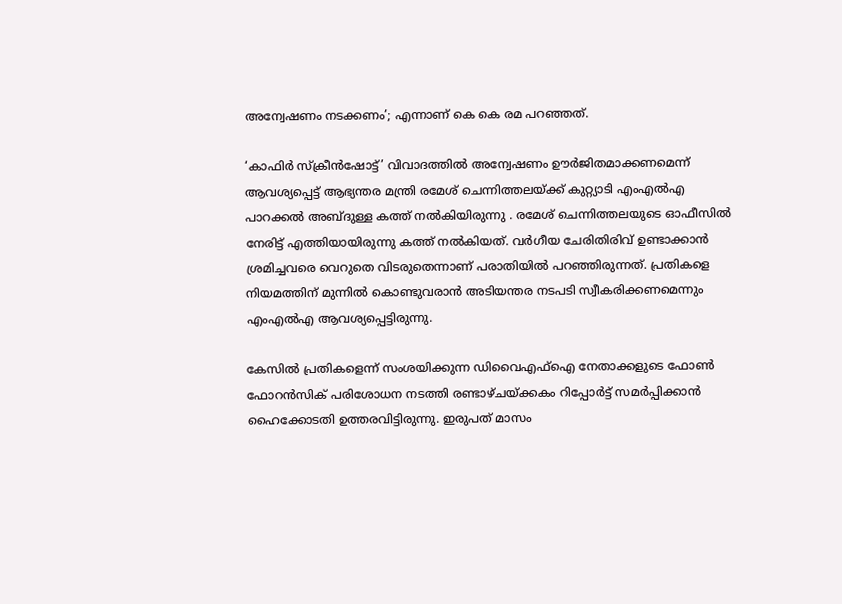അന്വേഷണം നടക്കണം’; എന്നാണ് കെ കെ രമ പറഞ്ഞത്.

‘കാഫിർ സ്ക്രീൻഷോട്ട്’ വിവാദത്തിൽ അന്വേഷണം ഊർജിതമാക്കണമെന്ന് ആവശ്യപ്പെട്ട് ആഭ്യന്തര മന്ത്രി രമേശ് ചെന്നിത്തലയ്ക്ക് കുറ്റ്യാടി എംഎൽഎ പാറക്കൽ അബ്ദുള്ള കത്ത് നൽകിയിരുന്നു . രമേശ് ചെന്നിത്തലയുടെ ഓഫീസിൽ നേരിട്ട് എത്തിയായിരുന്നു കത്ത് നൽകിയത്. വർഗീയ ചേരിതിരിവ് ഉണ്ടാക്കാൻ ശ്രമിച്ചവരെ വെറുതെ വിടരുതെന്നാണ് പരാതിയിൽ പറഞ്ഞിരുന്നത്. പ്രതികളെ നിയമത്തിന് മുന്നിൽ കൊണ്ടുവരാൻ അടിയന്തര നടപടി സ്വീകരിക്കണമെന്നും എംഎൽഎ ആവശ്യപ്പെട്ടിരുന്നു.

കേസിൽ പ്രതികളെന്ന് സംശയിക്കുന്ന ഡിവൈഎഫ്ഐ നേതാക്കളുടെ ഫോൺ ഫോറൻസിക് പരിശോധന നടത്തി രണ്ടാഴ്ചയ്ക്കകം റിപ്പോർട്ട് സമർപ്പിക്കാൻ ഹൈക്കോടതി ഉത്തരവിട്ടിരുന്നു. ഇരുപത് മാസം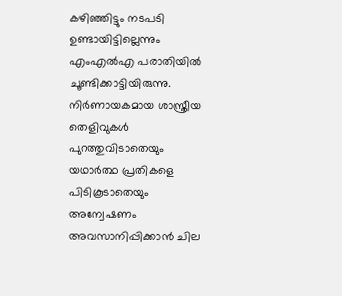കഴിഞ്ഞിട്ടും നടപടി ഉണ്ടായിട്ടില്ലെന്നും എംഎൽഎ പരാതിയിൽ ചൂണ്ടിക്കാട്ടിയിരുന്നു. നിർണായകമായ ശാസ്ത്രീയ തെളിവുകൾ പുറത്തുവിടാതെയും യഥാർത്ഥ പ്രതികളെ പിടികൂടാതെയും അന്വേഷണം അവസാനിപ്പിക്കാൻ ചില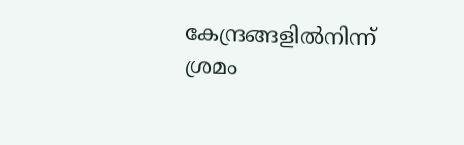കേന്ദ്രങ്ങളിൽനിന്ന് ശ്രമം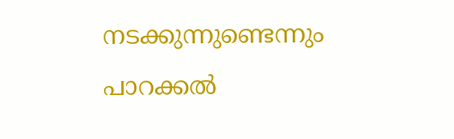നടക്കുന്നുണ്ടെന്നും പാറക്കൽ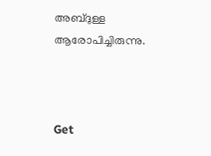അബ്ദുള്ള ആരോപിച്ചിരുന്നു.



Get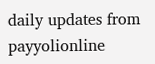daily updates from payyolionline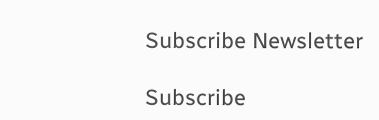Subscribe Newsletter

Subscribe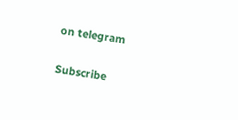on telegram

Subscribe